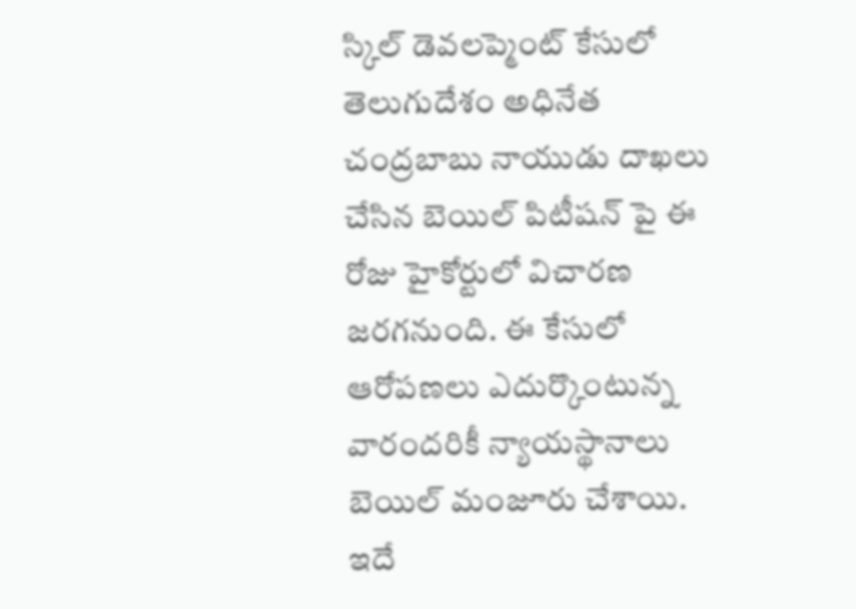స్కిల్ డెవలప్మెంట్ కేసులో తెలుగుదేశం అధినేత చంద్రబాబు నాయుడు దాఖలు చేసిన బెయిల్ పిటీషన్ పై ఈ రోజు హైకోర్టులో విచారణ జరగనుంది. ఈ కేసులో ఆరోపణలు ఎదుర్కొంటున్న వారందరికీ న్యాయస్థానాలు బెయిల్ మంజూరు చేశాయి. ఇదే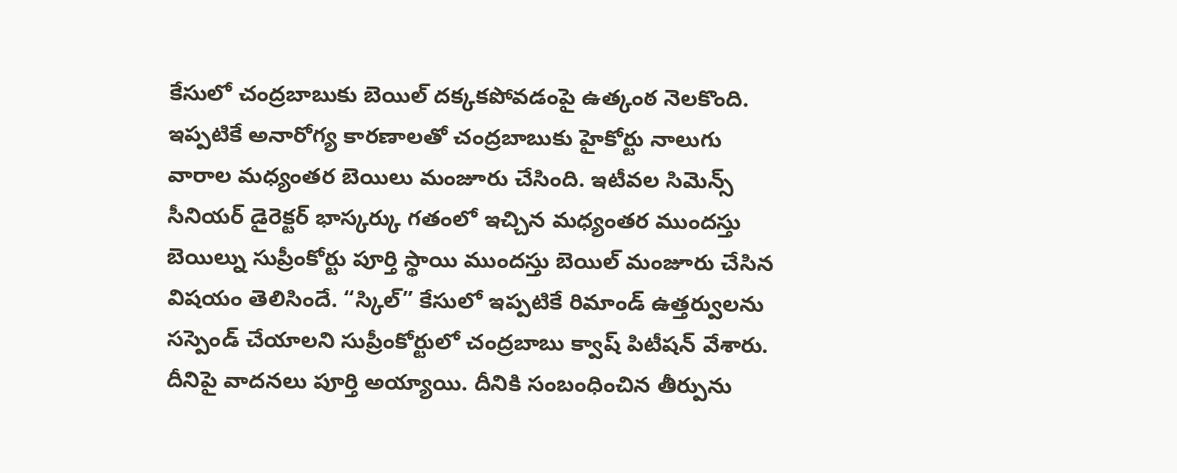కేసులో చంద్రబాబుకు బెయిల్ దక్కకపోవడంపై ఉత్కంఠ నెలకొంది. ఇప్పటికే అనారోగ్య కారణాలతో చంద్రబాబుకు హైకోర్టు నాలుగు వారాల మధ్యంతర బెయిలు మంజూరు చేసింది. ఇటీవల సిమెన్స్ సీనియర్ డైరెక్టర్ భాస్కర్కు గతంలో ఇచ్చిన మధ్యంతర ముందస్తు బెయిల్ను సుప్రీంకోర్టు పూర్తి స్థాయి ముందస్తు బెయిల్ మంజూరు చేసిన విషయం తెలిసిందే. “స్కిల్” కేసులో ఇప్పటికే రిమాండ్ ఉత్తర్వులను సస్పెండ్ చేయాలని సుప్రీంకోర్టులో చంద్రబాబు క్వాష్ పిటీషన్ వేశారు. దీనిపై వాదనలు పూర్తి అయ్యాయి. దీనికి సంబంధించిన తీర్పును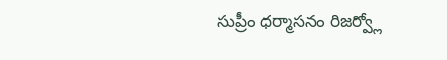సుప్రీం ధర్మాసనం రిజర్వ్లో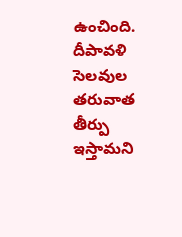ఉంచింది. దీపావళి సెలవుల తరువాత తీర్పు ఇస్తామని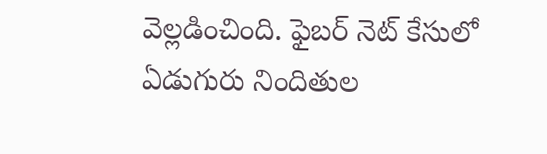వెల్లడించింది. ఫైబర్ నెట్ కేసులో ఏడుగురు నిందితుల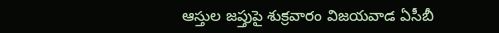ఆస్తుల జప్తుపై శుక్రవారం విజయవాడ ఏసీబీ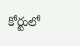కోర్టులో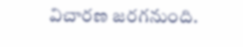విచారణ జరగనుంది.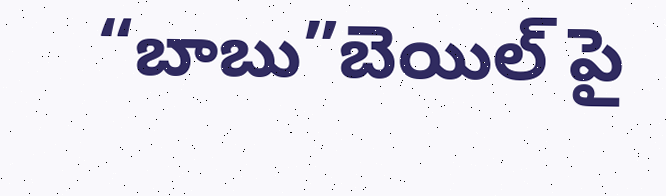“బాబు”బెయిల్ పై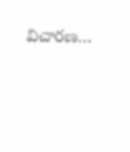విచారణ…